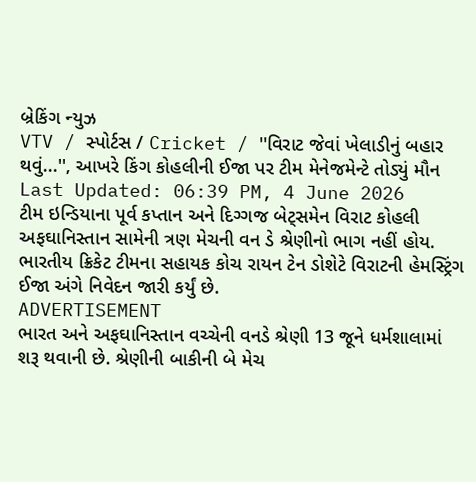બ્રેકિંગ ન્યુઝ
VTV / સ્પોર્ટસ / Cricket / ''વિરાટ જેવાં ખેલાડીનું બહાર થવું...'', આખરે કિંગ કોહલીની ઈજા પર ટીમ મેનેજમેન્ટે તોડ્યું મૌન
Last Updated: 06:39 PM, 4 June 2026
ટીમ ઇન્ડિયાના પૂર્વ કપ્તાન અને દિગ્ગજ બેટ્સમેન વિરાટ કોહલી અફઘાનિસ્તાન સામેની ત્રણ મેચની વન ડે શ્રેણીનો ભાગ નહીં હોય. ભારતીય ક્રિકેટ ટીમના સહાયક કોચ રાયન ટેન ડોશેટે વિરાટની હેમસ્ટ્રિંગ ઈજા અંગે નિવેદન જારી કર્યું છે.
ADVERTISEMENT
ભારત અને અફઘાનિસ્તાન વચ્ચેની વનડે શ્રેણી 13 જૂને ધર્મશાલામાં શરૂ થવાની છે. શ્રેણીની બાકીની બે મેચ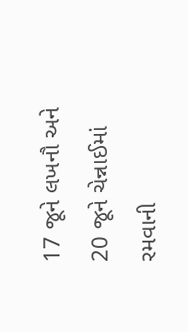17 જૂને લખનૌ અને 20 જૂને ચેન્નાઈમાં રમવાની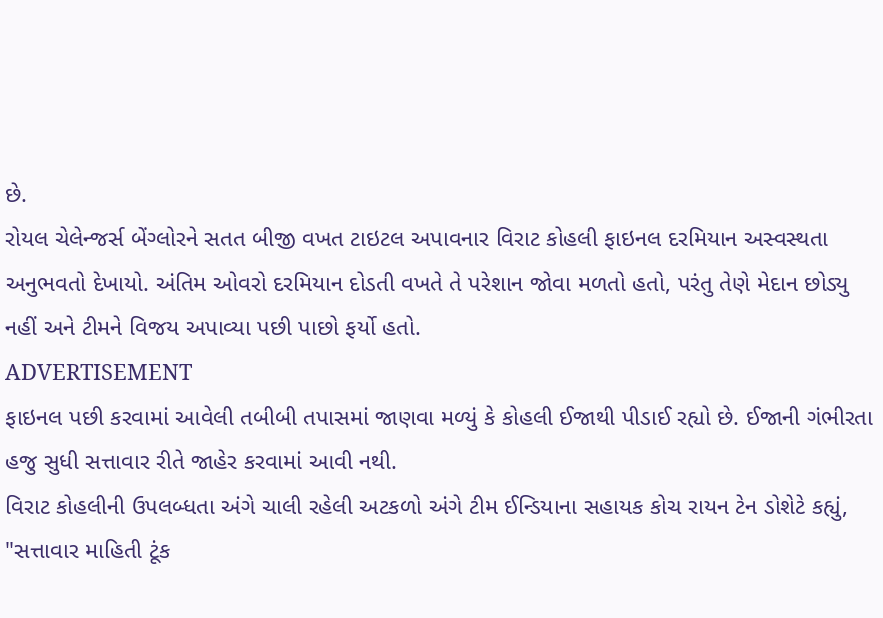છે.
રોયલ ચેલેન્જર્સ બેંગ્લોરને સતત બીજી વખત ટાઇટલ અપાવનાર વિરાટ કોહલી ફાઇનલ દરમિયાન અસ્વસ્થતા અનુભવતો દેખાયો. અંતિમ ઓવરો દરમિયાન દોડતી વખતે તે પરેશાન જોવા મળતો હતો, પરંતુ તેણે મેદાન છોડ્યુ નહીં અને ટીમને વિજય અપાવ્યા પછી પાછો ફર્યો હતો.
ADVERTISEMENT
ફાઇનલ પછી કરવામાં આવેલી તબીબી તપાસમાં જાણવા મળ્યું કે કોહલી ઈજાથી પીડાઈ રહ્યો છે. ઈજાની ગંભીરતા હજુ સુધી સત્તાવાર રીતે જાહેર કરવામાં આવી નથી.
વિરાટ કોહલીની ઉપલબ્ધતા અંગે ચાલી રહેલી અટકળો અંગે ટીમ ઈન્ડિયાના સહાયક કોચ રાયન ટેન ડોશેટે કહ્યું, "સત્તાવાર માહિતી ટૂંક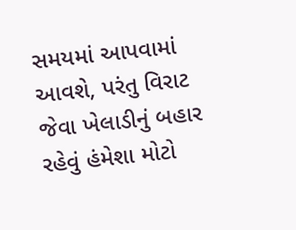સમયમાં આપવામાં આવશે, પરંતુ વિરાટ જેવા ખેલાડીનું બહાર રહેવું હંમેશા મોટો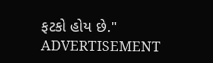ફટકો હોય છે."
ADVERTISEMENT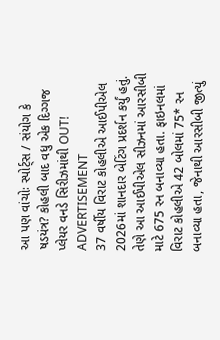આ પણ વાંચોઃ સ્પોર્ટ્સ / સંયોગ કે ષડયંત્ર? કોહલી બાદ વધુ એક દિગ્ગજ પ્લેયર વનડે સિરીઝમાંથી OUT!
ADVERTISEMENT
37 વર્ષીય વિરાટ કોહલીએ આઈપીએલ 2026માં શાનદાર બેટિંગ પ્રદર્શન કર્યું હતું. તેણે આ આઈપીએલ સીઝનમાં આરસીબી માટે 675 રન બનાવ્યા હતા. ફાઇનલમાં વિરાટ કોહલીએ 42 બોલમાં 75* રન બનાવ્યા હતા, જેનાથી આરસીબી જીત્યું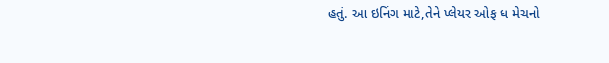હતું. આ ઇનિંગ માટે,તેને પ્લેયર ઓફ ધ મેચનો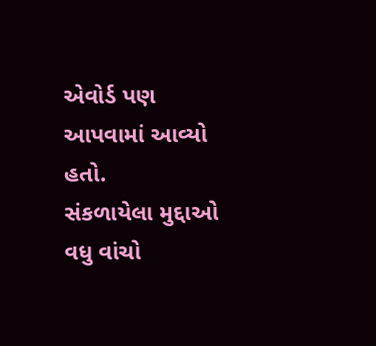એવોર્ડ પણ આપવામાં આવ્યો હતો.
સંકળાયેલા મુદ્દાઓ
વધુ વાંચો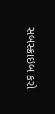સબસ્ક્રાઇબ કરો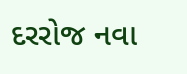દરરોજ નવા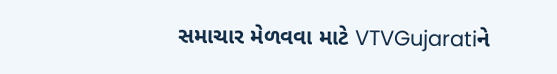સમાચાર મેળવવા માટે VTVGujaratiને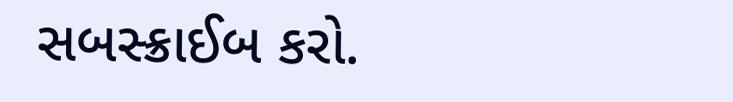સબસ્ક્રાઈબ કરો.